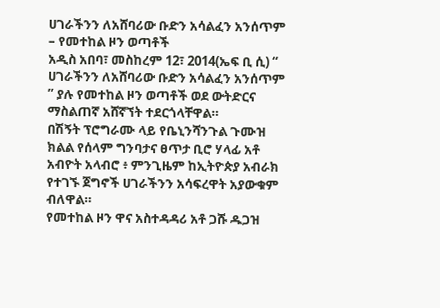ሀገራችንን ለአሸባሪው ቡድን አሳልፈን አንሰጥም – የመተከል ዞን ወጣቶች
አዲስ አበባ፣ መስከረም 12፣ 2014(ኤፍ ቢ ሲ) “ ሀገራችንን ለአሸባሪው ቡድን አሳልፈን አንሰጥም ” ያሉ የመተከል ዞን ወጣቶች ወደ ውትድርና ማስልጠኛ አሸኛኘት ተደርጎላቸዋል።
በሽኝት ፕሮግራሙ ላይ የቤኒንሻንጉል ጉሙዝ ክልል የሰላም ግንባታና ፀጥታ ቢሮ ሃላፊ አቶ አብዮት አላብሮ ፥ ምንጊዜም ከኢትዮጵያ አብራክ የተገኙ ጀግኖች ሀገራችንን አሳፍረዋት አያውቁም ብለዋል።
የመተከል ዞን ዋና አስተዳዳሪ አቶ ጋሹ ዱጋዝ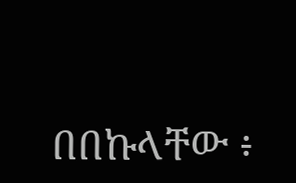በበኩላቸው ፥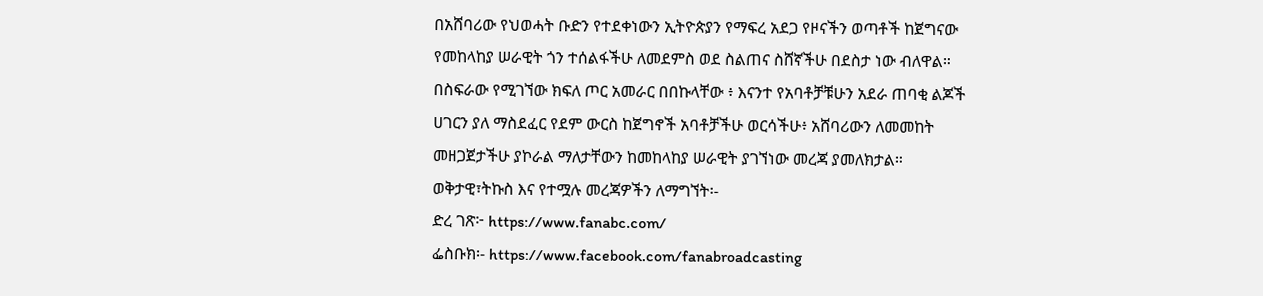በአሸባሪው የህወሓት ቡድን የተደቀነውን ኢትዮጵያን የማፍረ አደጋ የዞናችን ወጣቶች ከጀግናው የመከላከያ ሠራዊት ጎን ተሰልፋችሁ ለመደምስ ወደ ስልጠና ስሸኛችሁ በደስታ ነው ብለዋል።
በስፍራው የሚገኘው ክፍለ ጦር አመራር በበኩላቸው ፥ እናንተ የአባቶቻቹሁን አደራ ጠባቂ ልጆች ሀገርን ያለ ማስደፈር የደም ውርስ ከጀግኖች አባቶቻችሁ ወርሳችሁ፥ አሸባሪውን ለመመከት መዘጋጀታችሁ ያኮራል ማለታቸውን ከመከላከያ ሠራዊት ያገኘነው መረጃ ያመለክታል።
ወቅታዊ፣ትኩስ እና የተሟሉ መረጃዎችን ለማግኘት፡-
ድረ ገጽ፦ https://www.fanabc.com/
ፌስቡክ፡- https://www.facebook.com/fanabroadcasting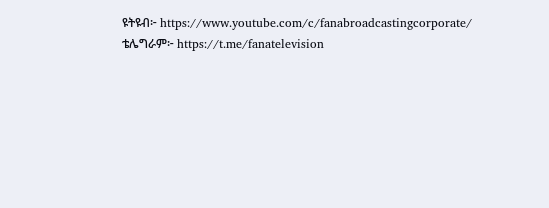ዩትዩብ፦ https://www.youtube.com/c/fanabroadcastingcorporate/
ቴሌግራም፦ https://t.me/fanatelevision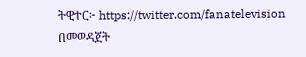ትዊተር፦ https://twitter.com/fanatelevision በመወዳጀት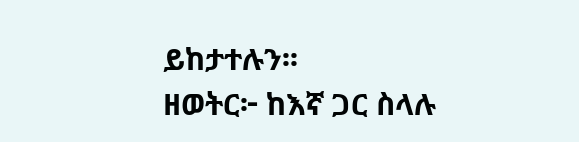ይከታተሉን፡፡
ዘወትር፦ ከእኛ ጋር ስላሉ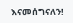እናመሰግናለን!